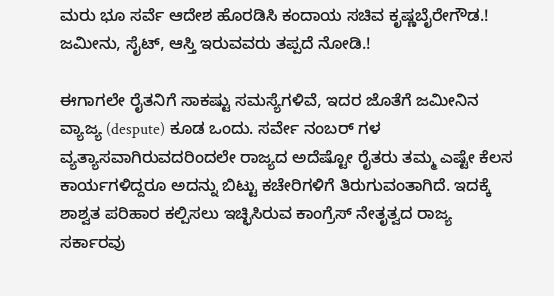ಮರು ಭೂ ಸರ್ವೆ ಆದೇಶ ಹೊರಡಿಸಿ ಕಂದಾಯ ಸಚಿವ ಕೃಷ್ಣಬೈರೇಗೌಡ.! ಜಮೀನು, ಸೈಟ್, ಆಸ್ತಿ ಇರುವವರು ತಪ್ಪದೆ ನೋಡಿ.!

ಈಗಾಗಲೇ ರೈತನಿಗೆ ಸಾಕಷ್ಟು ಸಮಸ್ಯೆಗಳಿವೆ, ಇದರ ಜೊತೆಗೆ ಜಮೀನಿನ ವ್ಯಾಜ್ಯ (despute) ಕೂಡ ಒಂದು. ಸರ್ವೇ ನಂಬರ್ ಗಳ ವ್ಯತ್ಯಾಸವಾಗಿರುವದರಿಂದಲೇ ರಾಜ್ಯದ ಅದೆಷ್ಟೋ ರೈತರು ತಮ್ಮ ಎಷ್ಟೇ ಕೆಲಸ ಕಾರ್ಯಗಳಿದ್ದರೂ ಅದನ್ನು ಬಿಟ್ಟು ಕಚೇರಿಗಳಿಗೆ ತಿರುಗುವಂತಾಗಿದೆ. ಇದಕ್ಕೆ ಶಾಶ್ವತ ಪರಿಹಾರ ಕಲ್ಪಿಸಲು ಇಚ್ಛಿಸಿರುವ ಕಾಂಗ್ರೆಸ್ ನೇತೃತ್ವದ ರಾಜ್ಯ ಸರ್ಕಾರವು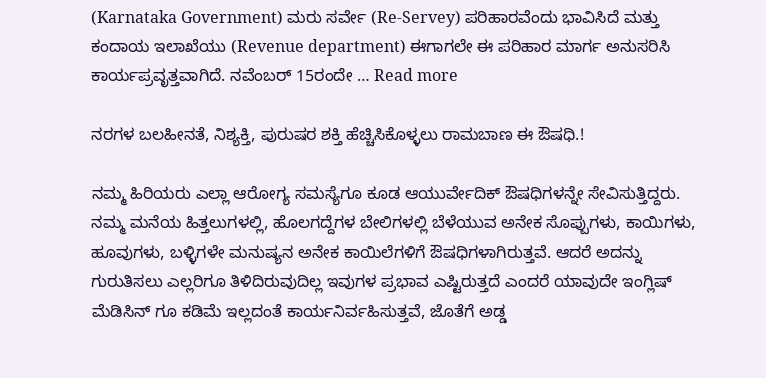(Karnataka Government) ಮರು ಸರ್ವೇ (Re-Servey) ಪರಿಹಾರವೆಂದು ಭಾವಿಸಿದೆ ಮತ್ತು ಕಂದಾಯ ಇಲಾಖೆಯು (Revenue department) ಈಗಾಗಲೇ ಈ ಪರಿಹಾರ ಮಾರ್ಗ ಅನುಸರಿಸಿ ಕಾರ್ಯಪ್ರವೃತ್ತವಾಗಿದೆ. ನವೆಂಬರ್ 15ರಂದೇ … Read more

ನರಗಳ ಬಲಹೀನತೆ, ನಿಶ್ಯಕ್ತಿ, ಪುರುಷರ ಶಕ್ತಿ ಹೆಚ್ಚಿಸಿಕೊಳ್ಳಲು ರಾಮಬಾಣ ಈ ಔಷಧಿ.!

ನಮ್ಮ ಹಿರಿಯರು ಎಲ್ಲಾ ಆರೋಗ್ಯ ಸಮಸ್ಯೆಗೂ ಕೂಡ ಆಯುರ್ವೇದಿಕ್ ಔಷಧಿಗಳನ್ನೇ ಸೇವಿಸುತ್ತಿದ್ದರು. ನಮ್ಮ ಮನೆಯ ಹಿತ್ತಲುಗಳಲ್ಲಿ, ಹೊಲಗದ್ದೆಗಳ ಬೇಲಿಗಳಲ್ಲಿ ಬೆಳೆಯುವ ಅನೇಕ ಸೊಪ್ಪುಗಳು, ಕಾಯಿಗಳು, ಹೂವುಗಳು, ಬಳ್ಳಿಗಳೇ ಮನುಷ್ಯನ ಅನೇಕ ಕಾಯಿಲೆಗಳಿಗೆ ಔಷಧಿಗಳಾಗಿರುತ್ತವೆ. ಆದರೆ ಅದನ್ನು ಗುರುತಿಸಲು ಎಲ್ಲರಿಗೂ ತಿಳಿದಿರುವುದಿಲ್ಲ ಇವುಗಳ ಪ್ರಭಾವ ಎಷ್ಟಿರುತ್ತದೆ ಎಂದರೆ ಯಾವುದೇ ಇಂಗ್ಲಿಷ್ ಮೆಡಿಸಿನ್ ಗೂ ಕಡಿಮೆ ಇಲ್ಲದಂತೆ ಕಾರ್ಯನಿರ್ವಹಿಸುತ್ತವೆ, ಜೊತೆಗೆ ಅಡ್ಡ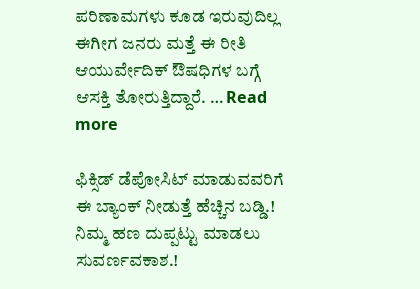ಪರಿಣಾಮಗಳು ಕೂಡ ಇರುವುದಿಲ್ಲ ಈಗೀಗ ಜನರು ಮತ್ತೆ ಈ ರೀತಿ ಆಯುರ್ವೇದಿಕ್ ಔಷಧಿಗಳ ಬಗ್ಗೆ ಆಸಕ್ತಿ ತೋರುತ್ತಿದ್ದಾರೆ. … Read more

ಫಿಕ್ಸಿಡ್ ಡೆಪೋಸಿಟ್ ಮಾಡುವವರಿಗೆ ಈ ಬ್ಯಾಂಕ್ ನೀಡುತ್ತೆ ಹೆಚ್ಚಿನ ಬಡ್ಡಿ.! ನಿಮ್ಮ ಹಣ ದುಪ್ಪಟ್ಟು ಮಾಡಲು ಸುವರ್ಣವಕಾಶ.!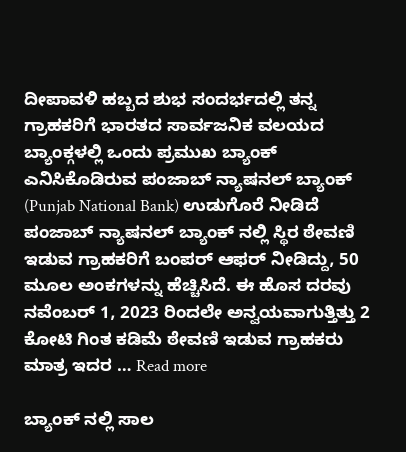ದೀಪಾವಳಿ ಹಬ್ಬದ ಶುಭ ಸಂದರ್ಭದಲ್ಲಿ ತನ್ನ ಗ್ರಾಹಕರಿಗೆ ಭಾರತದ ಸಾರ್ವಜನಿಕ ವಲಯದ ಬ್ಯಾಂಕ್ಗಳಲ್ಲಿ ಒಂದು ಪ್ರಮುಖ ಬ್ಯಾಂಕ್ ಎನಿಸಿಕೊಡಿರುವ ಪಂಜಾಬ್ ನ್ಯಾಷನಲ್ ಬ್ಯಾಂಕ್ (Punjab National Bank) ಉಡುಗೊರೆ ನೀಡಿದೆ ಪಂಜಾಬ್ ನ್ಯಾಷನಲ್ ಬ್ಯಾಂಕ್ ನಲ್ಲಿ ಸ್ಥಿರ ಠೇವಣಿ ಇಡುವ ಗ್ರಾಹಕರಿಗೆ ಬಂಪರ್ ಆಫರ್ ನೀಡಿದ್ದು, 50 ಮೂಲ ಅಂಕಗಳನ್ನು ಹೆಚ್ಚಿಸಿದೆ. ಈ ಹೊಸ ದರವು ನವೆಂಬರ್ 1, 2023 ರಿಂದಲೇ ಅನ್ವಯವಾಗುತ್ತಿತ್ತು 2 ಕೋಟಿ ಗಿಂತ ಕಡಿಮೆ ಠೇವಣಿ ಇಡುವ ಗ್ರಾಹಕರು ಮಾತ್ರ ಇದರ … Read more

ಬ್ಯಾಂಕ್ ನಲ್ಲಿ ಸಾಲ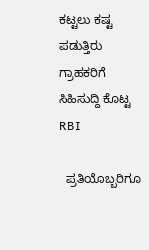ಕಟ್ಟಲು ಕಷ್ಟ ಪಡುತ್ತಿರು ಗ್ರಾಹಕರಿಗೆ ಸಿಹಿಸುದ್ದಿ ಕೊಟ್ಟ RBI

  ಪ್ರತಿಯೊಬ್ಬರಿಗೂ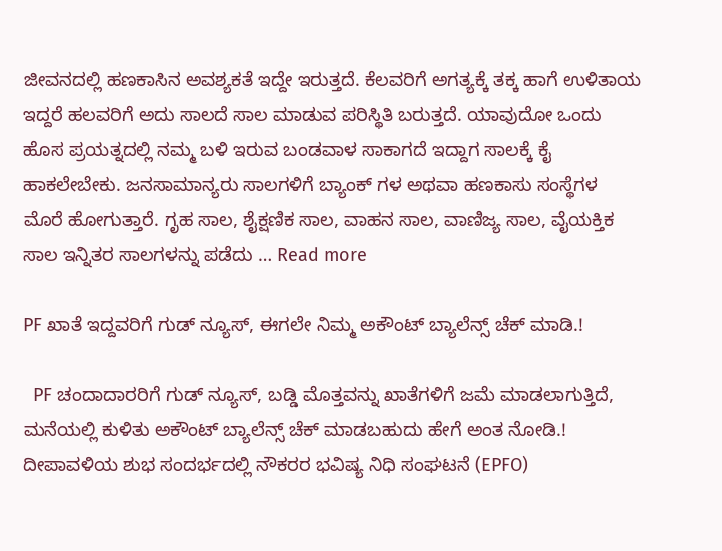ಜೀವನದಲ್ಲಿ ಹಣಕಾಸಿನ ಅವಶ್ಯಕತೆ ಇದ್ದೇ ಇರುತ್ತದೆ. ಕೆಲವರಿಗೆ ಅಗತ್ಯಕ್ಕೆ ತಕ್ಕ ಹಾಗೆ ಉಳಿತಾಯ ಇದ್ದರೆ ಹಲವರಿಗೆ ಅದು ಸಾಲದೆ ಸಾಲ ಮಾಡುವ ಪರಿಸ್ಥಿತಿ ಬರುತ್ತದೆ. ಯಾವುದೋ ಒಂದು ಹೊಸ ಪ್ರಯತ್ನದಲ್ಲಿ ನಮ್ಮ ಬಳಿ ಇರುವ ಬಂಡವಾಳ ಸಾಕಾಗದೆ ಇದ್ದಾಗ ಸಾಲಕ್ಕೆ ಕೈ ಹಾಕಲೇಬೇಕು. ಜನಸಾಮಾನ್ಯರು ಸಾಲಗಳಿಗೆ ಬ್ಯಾಂಕ್ ಗಳ ಅಥವಾ ಹಣಕಾಸು ಸಂಸ್ಥೆಗಳ ಮೊರೆ ಹೋಗುತ್ತಾರೆ. ಗೃಹ ಸಾಲ, ಶೈಕ್ಷಣಿಕ ಸಾಲ, ವಾಹನ ಸಾಲ, ವಾಣಿಜ್ಯ ಸಾಲ, ವೈಯಕ್ತಿಕ ಸಾಲ ಇನ್ನಿತರ ಸಾಲಗಳನ್ನು ಪಡೆದು … Read more

PF ಖಾತೆ ಇದ್ದವರಿಗೆ ಗುಡ್ ನ್ಯೂಸ್, ಈಗಲೇ ನಿಮ್ಮ ಅಕೌಂಟ್ ಬ್ಯಾಲೆನ್ಸ್ ಚೆಕ್ ಮಾಡಿ.!

  PF ಚಂದಾದಾರರಿಗೆ ಗುಡ್ ನ್ಯೂಸ್, ಬಡ್ಡಿ ಮೊತ್ತವನ್ನು ಖಾತೆಗಳಿಗೆ ಜಮೆ ಮಾಡಲಾಗುತ್ತಿದೆ, ಮನೆಯಲ್ಲಿ ಕುಳಿತು ಅಕೌಂಟ್ ಬ್ಯಾಲೆನ್ಸ್ ಚೆಕ್ ಮಾಡಬಹುದು ಹೇಗೆ ಅಂತ‌ ನೋಡಿ.! ದೀಪಾವಳಿಯ ಶುಭ ಸಂದರ್ಭದಲ್ಲಿ ನೌಕರರ ಭವಿಷ್ಯ ನಿಧಿ ಸಂಘಟನೆ (EPFO)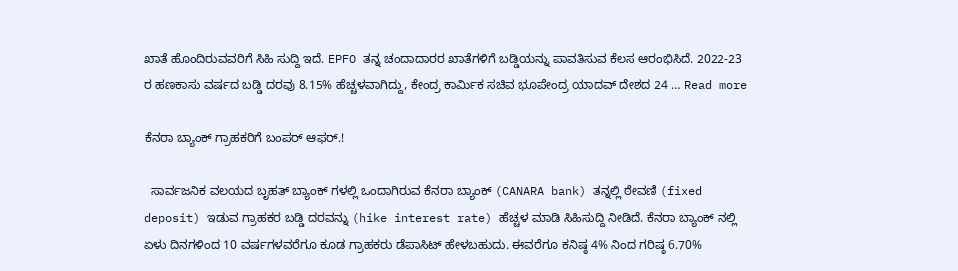ಖಾತೆ ಹೊಂದಿರುವವರಿಗೆ ಸಿಹಿ ಸುದ್ದಿ ಇದೆ. EPFO ತನ್ನ ಚಂದಾದಾರರ ಖಾತೆಗಳಿಗೆ ಬಡ್ಡಿಯನ್ನು ಪಾವತಿಸುವ ಕೆಲಸ ಆರಂಭಿಸಿದೆ. 2022-23 ರ ಹಣಕಾಸು ವರ್ಷದ ಬಡ್ಡಿ ದರವು 8.15% ಹೆಚ್ಚಳವಾಗಿದ್ದು, ಕೇಂದ್ರ ಕಾರ್ಮಿಕ ಸಚಿವ ಭೂಪೇಂದ್ರ ಯಾದವ್ ದೇಶದ 24 … Read more

ಕೆನರಾ ಬ್ಯಾಂಕ್ ಗ್ರಾಹಕರಿಗೆ ಬಂಪರ್ ಆಫರ್.!

  ಸಾರ್ವಜನಿಕ ವಲಯದ ಬೃಹತ್ ಬ್ಯಾಂಕ್ ಗಳಲ್ಲಿ ಒಂದಾಗಿರುವ ಕೆನರಾ ಬ್ಯಾಂಕ್ (CANARA bank) ತನ್ನಲ್ಲಿ ಠೇವಣಿ (fixed deposit) ಇಡುವ ಗ್ರಾಹಕರ ಬಡ್ಡಿ ದರವನ್ನು (hike interest rate) ಹೆಚ್ಚಳ ಮಾಡಿ ಸಿಹಿಸುದ್ದಿ ನೀಡಿದೆ. ಕೆನರಾ ಬ್ಯಾಂಕ್ ನಲ್ಲಿ ಏಳು ದಿನಗಳಿಂದ 10 ವರ್ಷಗಳವರೆಗೂ ಕೂಡ ಗ್ರಾಹಕರು ಡೆಪಾಸಿಟ್ ಹೇಳಬಹುದು. ಈವರೆಗೂ ಕನಿಷ್ಠ 4% ನಿಂದ ಗರಿಷ್ಠ 6.70%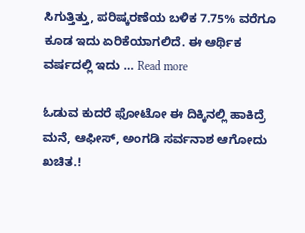ಸಿಗುತ್ತಿತ್ತು, ಪರಿಷ್ಕರಣೆಯ ಬಳಿಕ 7.75% ವರೆಗೂ ಕೂಡ ಇದು ಏರಿಕೆಯಾಗಲಿದೆ. ಈ ಆರ್ಥಿಕ ವರ್ಷದಲ್ಲಿ ಇದು … Read more

ಓಡುವ ಕುದರೆ ಫೋಟೋ ಈ ದಿಕ್ಕಿನಲ್ಲಿ ಹಾಕಿದ್ರೆ ಮನೆ, ಆಫೀಸ್, ಅಂಗಡಿ ಸರ್ವನಾಶ ಆಗೋದು ಖಚಿತ.!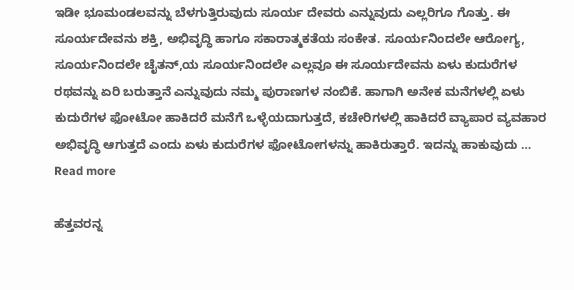ಇಡೀ ಭೂಮಂಡಲವನ್ನು ಬೆಳಗುತ್ತಿರುವುದು ಸೂರ್ಯ ದೇವರು ಎನ್ನುವುದು ಎಲ್ಲರಿಗೂ ಗೊತ್ತು. ಈ ಸೂರ್ಯದೇವನು ಶಕ್ತಿ, ಅಭಿವೃದ್ಧಿ ಹಾಗೂ ಸಕಾರಾತ್ಮಕತೆಯ ಸಂಕೇತ. ಸೂರ್ಯನಿಂದಲೇ ಆರೋಗ್ಯ, ಸೂರ್ಯನಿಂದಲೇ ಚೈತನ್,ಯ ಸೂರ್ಯನಿಂದಲೇ ಎಲ್ಲವೂ ಈ ಸೂರ್ಯದೇವನು ಏಳು ಕುದುರೆಗಳ ರಥವನ್ನು ಏರಿ ಬರುತ್ತಾನೆ ಎನ್ನುವುದು ನಮ್ಮ ಪುರಾಣಗಳ ನಂಬಿಕೆ. ಹಾಗಾಗಿ ಅನೇಕ ಮನೆಗಳಲ್ಲಿ ಏಳು ಕುದುರೆಗಳ ಫೋಟೋ ಹಾಕಿದರೆ ಮನೆಗೆ ಒಳ್ಳೆಯದಾಗುತ್ತದೆ, ಕಚೇರಿಗಳಲ್ಲಿ ಹಾಕಿದರೆ ವ್ಯಾಪಾರ ವ್ಯವಹಾರ ಅಭಿವೃದ್ಧಿ ಆಗುತ್ತದೆ ಎಂದು ಏಳು ಕುದುರೆಗಳ ಫೋಟೋಗಳನ್ನು ಹಾಕಿರುತ್ತಾರೆ. ಇದನ್ನು ಹಾಕುವುದು … Read more

ಹೆತ್ತವರನ್ನ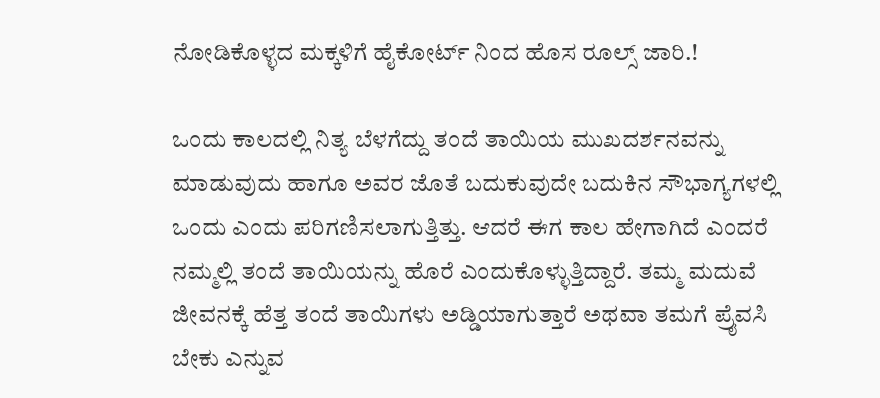ನೋಡಿಕೊಳ್ಳದ ಮಕ್ಕಳಿಗೆ ಹೈಕೋರ್ಟ್ ನಿಂದ ಹೊಸ ರೂಲ್ಸ್ ಜಾರಿ.!

ಒಂದು ಕಾಲದಲ್ಲಿ ನಿತ್ಯ ಬೆಳಗೆದ್ದು ತಂದೆ ತಾಯಿಯ ಮುಖದರ್ಶನವನ್ನು ಮಾಡುವುದು ಹಾಗೂ ಅವರ ಜೊತೆ ಬದುಕುವುದೇ ಬದುಕಿನ ಸೌಭಾಗ್ಯಗಳಲ್ಲಿ ಒಂದು ಎಂದು ಪರಿಗಣಿಸಲಾಗುತ್ತಿತ್ತು. ಆದರೆ ಈಗ ಕಾಲ ಹೇಗಾಗಿದೆ ಎಂದರೆ ನಮ್ಮಲ್ಲಿ ತಂದೆ ತಾಯಿಯನ್ನು ಹೊರೆ ಎಂದುಕೊಳ್ಳುತ್ತಿದ್ದಾರೆ. ತಮ್ಮ ಮದುವೆ ಜೀವನಕ್ಕೆ ಹೆತ್ತ ತಂದೆ ತಾಯಿಗಳು ಅಡ್ಡಿಯಾಗುತ್ತಾರೆ ಅಥವಾ ತಮಗೆ ಪ್ರೈವಸಿ ಬೇಕು ಎನ್ನುವ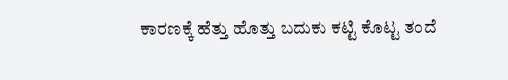ಕಾರಣಕ್ಕೆ ಹೆತ್ತು ಹೊತ್ತು ಬದುಕು ಕಟ್ಟಿ ಕೊಟ್ಟ ತಂದೆ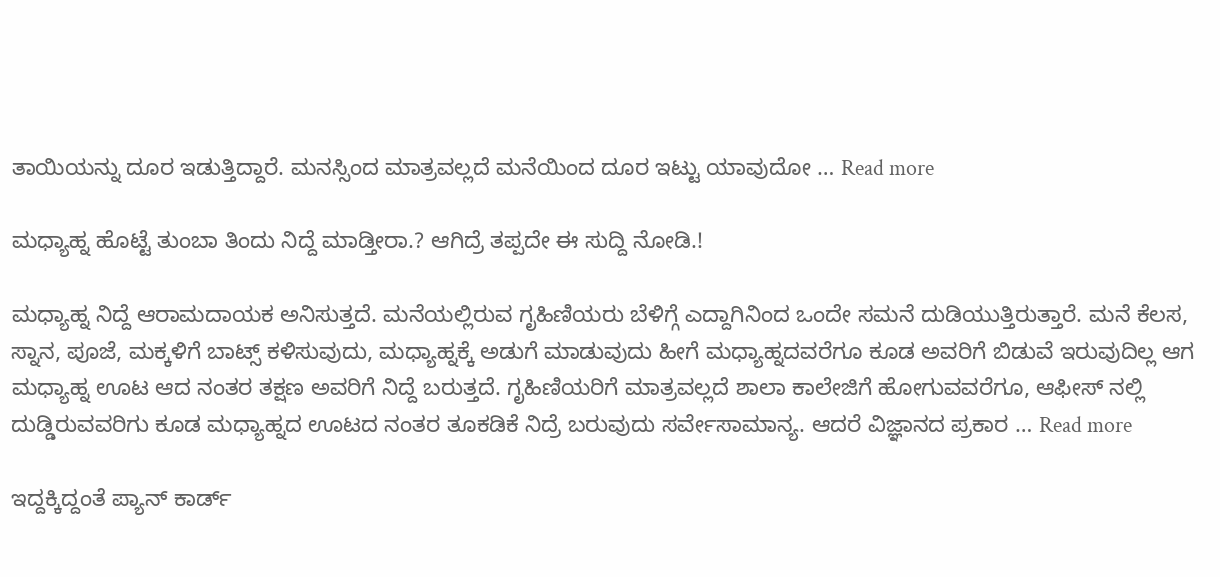ತಾಯಿಯನ್ನು ದೂರ ಇಡುತ್ತಿದ್ದಾರೆ. ಮನಸ್ಸಿಂದ ಮಾತ್ರವಲ್ಲದೆ ಮನೆಯಿಂದ ದೂರ ಇಟ್ಟು ಯಾವುದೋ … Read more

ಮಧ್ಯಾಹ್ನ ಹೊಟ್ಟೆ ತುಂಬಾ ತಿಂದು ನಿದ್ದೆ ಮಾಡ್ತೀರಾ.? ಆಗಿದ್ರೆ ತಪ್ಪದೇ ಈ ಸುದ್ದಿ ನೋಡಿ.!

ಮಧ್ಯಾಹ್ನ ನಿದ್ದೆ ಆರಾಮದಾಯಕ ಅನಿಸುತ್ತದೆ. ಮನೆಯಲ್ಲಿರುವ ಗೃಹಿಣಿಯರು ಬೆಳಿಗ್ಗೆ ಎದ್ದಾಗಿನಿಂದ ಒಂದೇ ಸಮನೆ ದುಡಿಯುತ್ತಿರುತ್ತಾರೆ. ಮನೆ ಕೆಲಸ, ಸ್ನಾನ, ಪೂಜೆ, ಮಕ್ಕಳಿಗೆ ಬಾಟ್ಸ್ ಕಳಿಸುವುದು, ಮಧ್ಯಾಹ್ನಕ್ಕೆ ಅಡುಗೆ ಮಾಡುವುದು ಹೀಗೆ ಮಧ್ಯಾಹ್ನದವರೆಗೂ ಕೂಡ ಅವರಿಗೆ ಬಿಡುವೆ ಇರುವುದಿಲ್ಲ ಆಗ ಮಧ್ಯಾಹ್ನ ಊಟ ಆದ ನಂತರ ತಕ್ಷಣ ಅವರಿಗೆ ನಿದ್ದೆ ಬರುತ್ತದೆ. ಗೃಹಿಣಿಯರಿಗೆ ಮಾತ್ರವಲ್ಲದೆ ಶಾಲಾ ಕಾಲೇಜಿಗೆ ಹೋಗುವವರೆಗೂ, ಆಫೀಸ್ ನಲ್ಲಿ ದುಡ್ಡಿರುವವರಿಗು ಕೂಡ ಮಧ್ಯಾಹ್ನದ ಊಟದ ನಂತರ ತೂಕಡಿಕೆ ನಿದ್ರೆ ಬರುವುದು ಸರ್ವೇಸಾಮಾನ್ಯ. ಆದರೆ ವಿಜ್ಞಾನದ ಪ್ರಕಾರ … Read more

ಇದ್ದಕ್ಕಿದ್ದಂತೆ ಪ್ಯಾನ್ ಕಾರ್ಡ್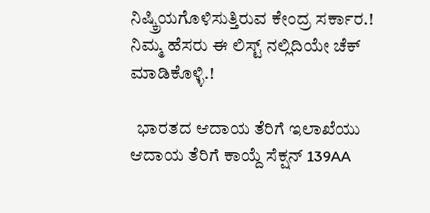ನಿಷ್ಕ್ರಿಯಗೊಳಿಸುತ್ತಿರುವ ಕೇಂದ್ರ ಸರ್ಕಾರ.! ನಿಮ್ಮ ಹೆಸರು ಈ ಲಿಸ್ಟ್ ನಲ್ಲಿದಿಯೇ ಚೆಕ್ ಮಾಡಿಕೊಳ್ಳಿ.!

  ಭಾರತದ ಆದಾಯ ತೆರಿಗೆ ಇಲಾಖೆಯು ಆದಾಯ ತೆರಿಗೆ ಕಾಯ್ದೆ ಸೆಕ್ಷನ್ 139AA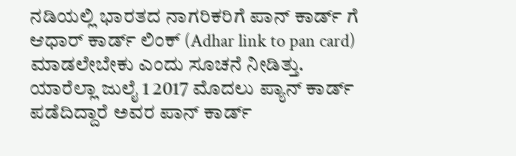ನಡಿಯಲ್ಲಿ ಭಾರತದ ನಾಗರಿಕರಿಗೆ ಪಾನ್ ಕಾರ್ಡ್ ಗೆ ಆಧಾರ್ ಕಾರ್ಡ್ ಲಿಂಕ್ (Adhar link to pan card) ಮಾಡಲೇಬೇಕು ಎಂದು ಸೂಚನೆ ನೀಡಿತ್ತು. ಯಾರೆಲ್ಲಾ ಜುಲೈ 1 2017 ಮೊದಲು ಪ್ಯಾನ್ ಕಾರ್ಡ್ ಪಡೆದಿದ್ದಾರೆ ಅವರ ಪಾನ್ ಕಾರ್ಡ್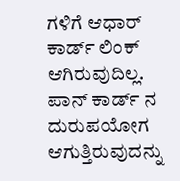ಗಳಿಗೆ ಆಧಾರ್ ಕಾರ್ಡ್ ಲಿಂಕ್ ಆಗಿರುವುದಿಲ್ಲ. ಪಾನ್ ಕಾರ್ಡ್ ನ ದುರುಪಯೋಗ ಆಗುತ್ತಿರುವುದನ್ನು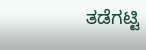ತಡೆಗಟ್ಟಿ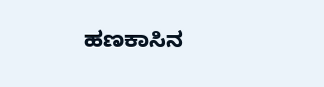ಹಣಕಾಸಿನ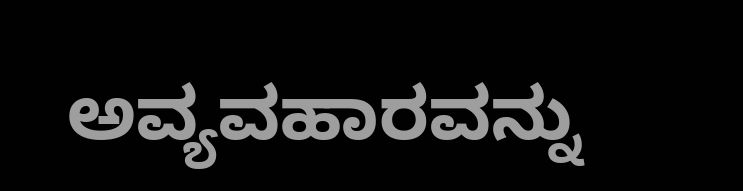ಅವ್ಯವಹಾರವನ್ನು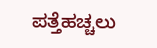ಪತ್ತೆಹಚ್ಚಲು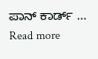ಪಾನ್ ಕಾರ್ಡ್ … Read more